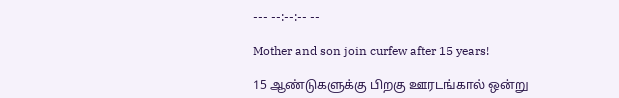--- --:--:-- --

Mother and son join curfew after 15 years!

15 ஆண்டுகளுக்கு பிறகு ஊரடங்கால் ஒன்று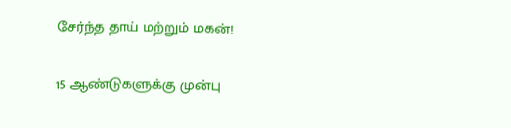சேர்ந்த தாய் மற்றும் மகன்!

15 ஆண்டுகளுக்கு முன்பு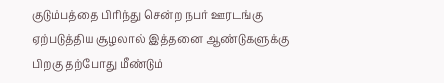குடும்பத்தை பிரிந்து சென்ற நபர் ஊரடங்கு ஏற்படுத்திய சூழலால் இத்தனை ஆண்டுகளுக்கு பிறகு தற்போது மீண்டும்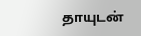தாயுடன்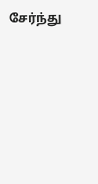சேர்ந்து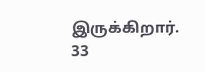இருக்கிறார். 33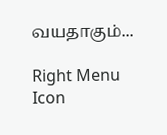வயதாகும்...

Right Menu Icon